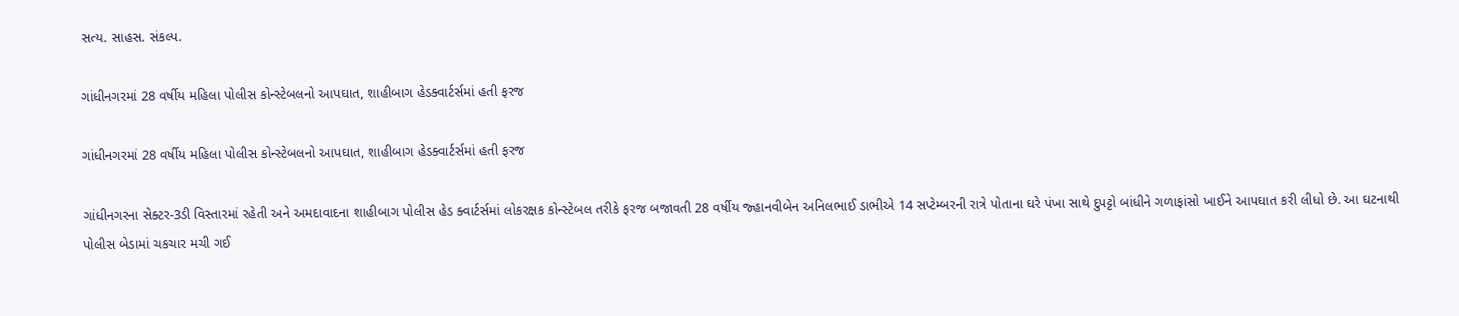સત્ય. સાહસ. સંકલ્પ.

ગાંધીનગરમાં 28 વર્ષીય મહિલા પોલીસ કોન્સ્ટેબલનો આપઘાત, શાહીબાગ હેડક્વાર્ટર્સમાં હતી ફરજ

ગાંધીનગરમાં 28 વર્ષીય મહિલા પોલીસ કોન્સ્ટેબલનો આપઘાત, શાહીબાગ હેડક્વાર્ટર્સમાં હતી ફરજ

ગાંધીનગરના સેક્ટર-3ડી વિસ્તારમાં રહેતી અને અમદાવાદના શાહીબાગ પોલીસ હેડ ક્વાર્ટર્સમાં લોકરક્ષક કોન્સ્ટેબલ તરીકે ફરજ બજાવતી 28 વર્ષીય જ્હાનવીબેન અનિલભાઈ ડાભીએ 14 સપ્ટેમ્બરની રાત્રે પોતાના ઘરે પંખા સાથે દુપટ્ટો બાંધીને ગળાફાંસો ખાઈને આપઘાત કરી લીધો છે. આ ઘટનાથી પોલીસ બેડામાં ચકચાર મચી ગઈ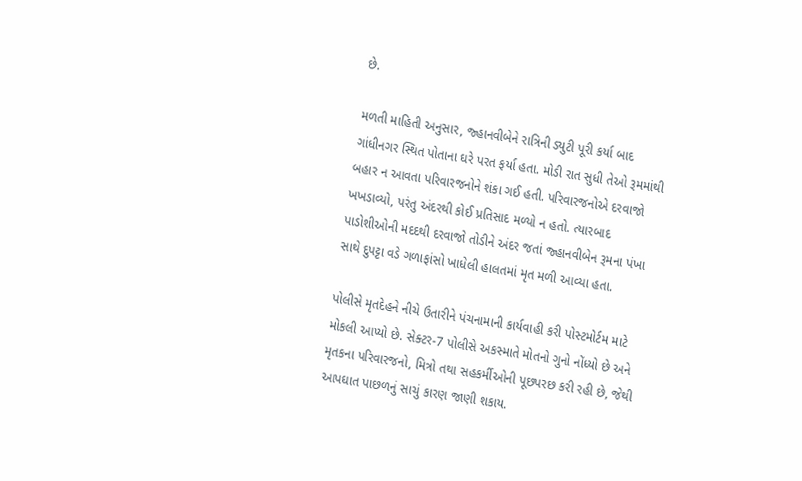છે.

મળતી માહિતી અનુસાર, જ્હાનવીબેને રાત્રિની ડ્યુટી પૂરી કર્યા બાદ ગાંધીનગર સ્થિત પોતાના ઘરે પરત ફર્યા હતા. મોડી રાત સુધી તેઓ રૂમમાંથી બહાર ન આવતા પરિવારજનોને શંકા ગઈ હતી. પરિવારજનોએ દરવાજો ખખડાવ્યો, પરંતુ અંદરથી કોઈ પ્રતિસાદ મળ્યો ન હતો. ત્યારબાદ પાડોશીઓની મદદથી દરવાજો તોડીને અંદર જતાં જ્હાનવીબેન રૂમના પંખા સાથે દુપટ્ટા વડે ગળાફાંસો ખાધેલી હાલતમાં મૃત મળી આવ્યા હતા.

પોલીસે મૃતદેહને નીચે ઉતારીને પંચનામાની કાર્યવાહી કરી પોસ્ટમોર્ટમ માટે મોકલી આપ્યો છે. સેક્ટર-7 પોલીસે અકસ્માતે મોતનો ગુનો નોંધ્યો છે અને મૃતકના પરિવારજનો, મિત્રો તથા સહકર્મીઓની પૂછપરછ કરી રહી છે, જેથી આપઘાત પાછળનું સાચું કારણ જાણી શકાય.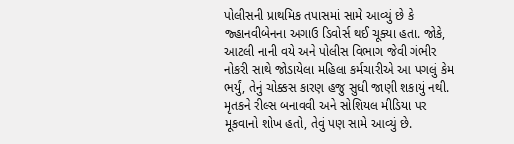પોલીસની પ્રાથમિક તપાસમાં સામે આવ્યું છે કે જ્હાનવીબેનના અગાઉ ડિવોર્સ થઈ ચૂક્યા હતા. જોકે, આટલી નાની વયે અને પોલીસ વિભાગ જેવી ગંભીર નોકરી સાથે જોડાયેલા મહિલા કર્મચારીએ આ પગલું કેમ ભર્યું, તેનું ચોક્કસ કારણ હજુ સુધી જાણી શકાયું નથી. મૃતકને રીલ્સ બનાવવી અને સોશિયલ મીડિયા પર મૂકવાનો શોખ હતો, તેવું પણ સામે આવ્યું છે.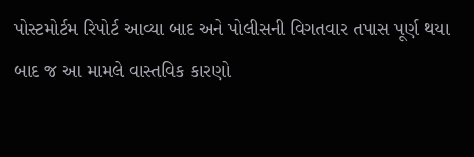પોસ્ટમોર્ટમ રિપોર્ટ આવ્યા બાદ અને પોલીસની વિગતવાર તપાસ પૂર્ણ થયા બાદ જ આ મામલે વાસ્તવિક કારણો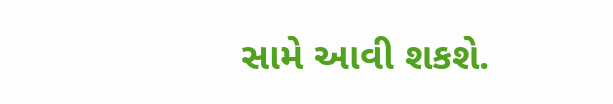સામે આવી શકશે.